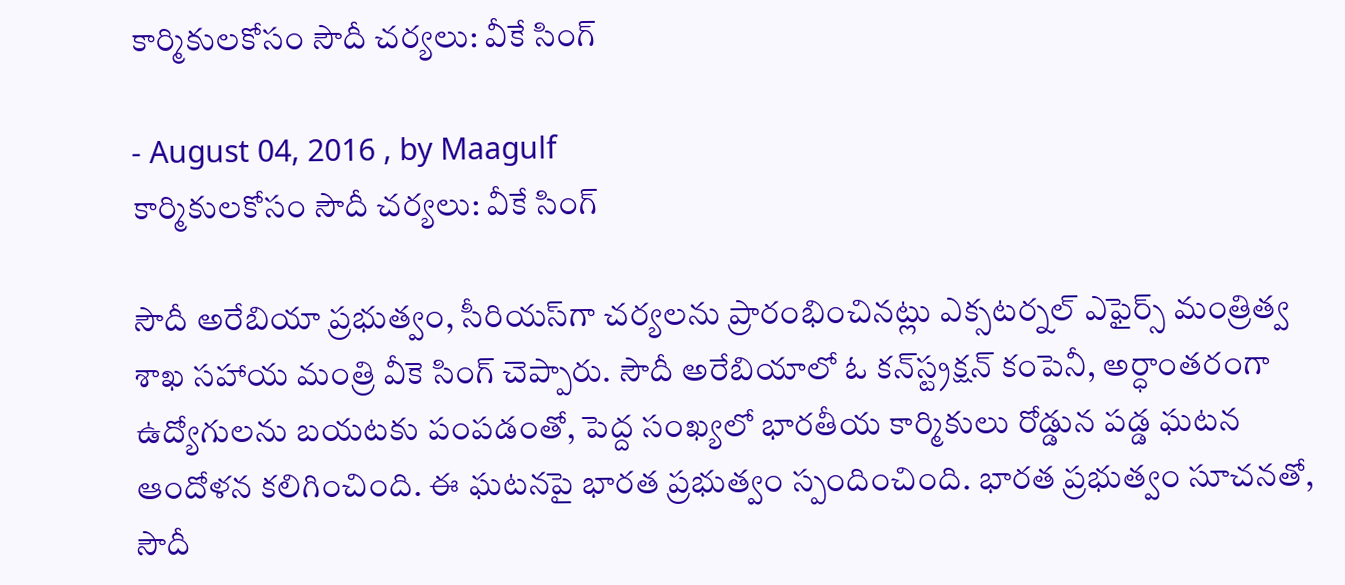కార్మికులకోసం సౌదీ చర్యలు: వీకే సింగ్‌

- August 04, 2016 , by Maagulf
కార్మికులకోసం సౌదీ చర్యలు: వీకే సింగ్‌

సౌదీ అరేబియా ప్రభుత్వం, సీరియస్‌గా చర్యలను ప్రారంభించినట్లు ఎక్సటర్నల్‌ ఎఫైర్స్‌ మంత్రిత్వ శాఖ సహాయ మంత్రి వీకె సింగ్‌ చెప్పారు. సౌదీ అరేబియాలో ఓ కన్‌స్ట్రక్షన్‌ కంపెనీ, అర్ధాంతరంగా ఉద్యోగులను బయటకు పంపడంతో, పెద్ద సంఖ్యలో భారతీయ కార్మికులు రోడ్డున పడ్డ ఘటన ఆందోళన కలిగించింది. ఈ ఘటనపై భారత ప్రభుత్వం స్పందించింది. భారత ప్రభుత్వం సూచనతో, సౌదీ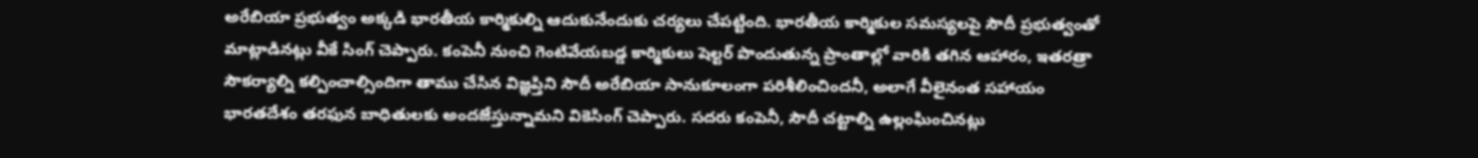అరేబియా ప్రభుత్వం అక్కడి భారతీయ కార్మికుల్ని ఆదుకునేందుకు చర్యలు చేపట్టింది. భారతీయ కార్మికుల సమస్యలపై సౌదీ ప్రభుత్వంతో మాట్లాడినట్లు వీకే సింగ్‌ చెప్పారు. కంపెనీ నుంచి గెంటివేయబడ్డ కార్మికులు షెల్టర్‌ పొందుతున్న ప్రాంతాల్లో వారికి తగిన ఆహారం, ఇతరత్రా సౌకర్యాల్ని కల్పించాల్సిందిగా తాము చేసిన విజ్ఞప్తిని సౌదీ అరేబియా సానుకూలంగా పరిశీలించిందనీ, అలాగే వీలైనంత సహాయం భారతదేశం తరఫున బాధితులకు అందజేస్తున్నామని వికెసింగ్‌ చెప్పారు. సదరు కంపెనీ, సౌదీ చట్టాల్ని ఉల్లంఘించినట్లు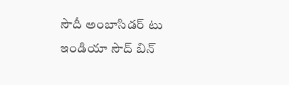సౌదీ అంబాసిడర్‌ టు ఇండియా సౌద్‌ బిన్‌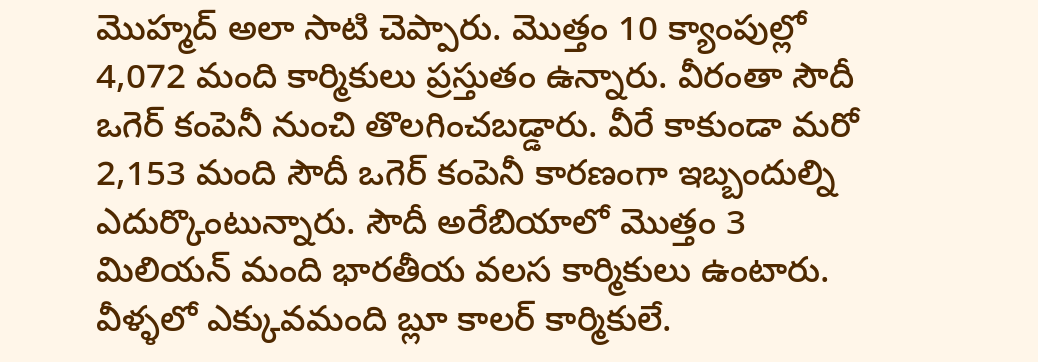మొహ్మద్‌ అలా సాటి చెప్పారు. మొత్తం 10 క్యాంపుల్లో 4,072 మంది కార్మికులు ప్రస్తుతం ఉన్నారు. వీరంతా సౌదీ ఒగెర్‌ కంపెనీ నుంచి తొలగించబడ్డారు. వీరే కాకుండా మరో 2,153 మంది సౌదీ ఒగెర్‌ కంపెనీ కారణంగా ఇబ్బందుల్ని ఎదుర్కొంటున్నారు. సౌదీ అరేబియాలో మొత్తం 3 మిలియన్‌ మంది భారతీయ వలస కార్మికులు ఉంటారు. వీళ్ళలో ఎక్కువమంది బ్లూ కాలర్‌ కార్మికులే.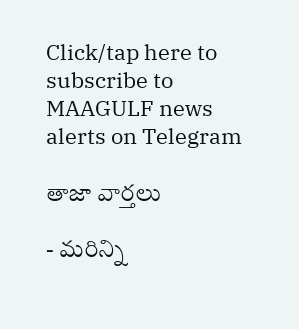Click/tap here to subscribe to MAAGULF news alerts on Telegram

తాజా వార్తలు

- మరిన్ని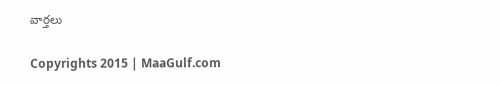వార్తలు

Copyrights 2015 | MaaGulf.com